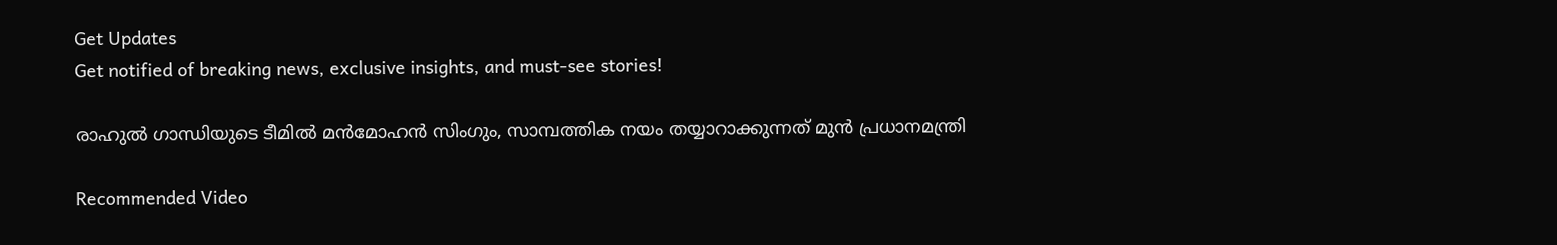Get Updates
Get notified of breaking news, exclusive insights, and must-see stories!

രാഹുല്‍ ഗാന്ധിയുടെ ടീമില്‍ മന്‍മോഹന്‍ സിംഗും, സാമ്പത്തിക നയം തയ്യാറാക്കുന്നത് മുന്‍ പ്രധാനമന്ത്രി

Recommended Video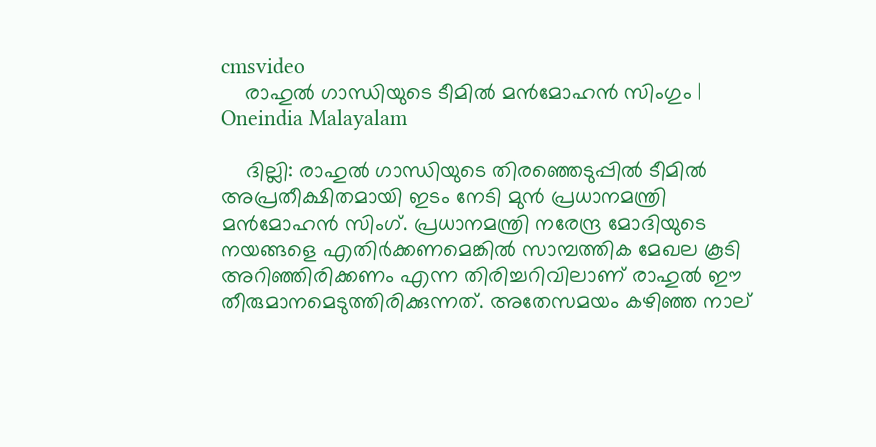cmsvideo
    രാഹുല്‍ ഗാന്ധിയുടെ ടീമില്‍ മന്‍മോഹന്‍ സിംഗും | Oneindia Malayalam

    ദില്ലി: രാഹുല്‍ ഗാന്ധിയുടെ തിരഞ്ഞെടുപ്പില്‍ ടീമില്‍ അപ്രതീക്ഷിതമായി ഇടം നേടി മുന്‍ പ്രധാനമന്ത്രി മന്‍മോഹന്‍ സിംഗ്. പ്രധാനമന്ത്രി നരേന്ദ്ര മോദിയുടെ നയങ്ങളെ എതിര്‍ക്കണമെങ്കില്‍ സാമ്പത്തിക മേഖല കൂടി അറിഞ്ഞിരിക്കണം എന്ന തിരിച്ചറിവിലാണ് രാഹുല്‍ ഈ തീരുമാനമെടുത്തിരിക്കുന്നത്. അതേസമയം കഴിഞ്ഞ നാല്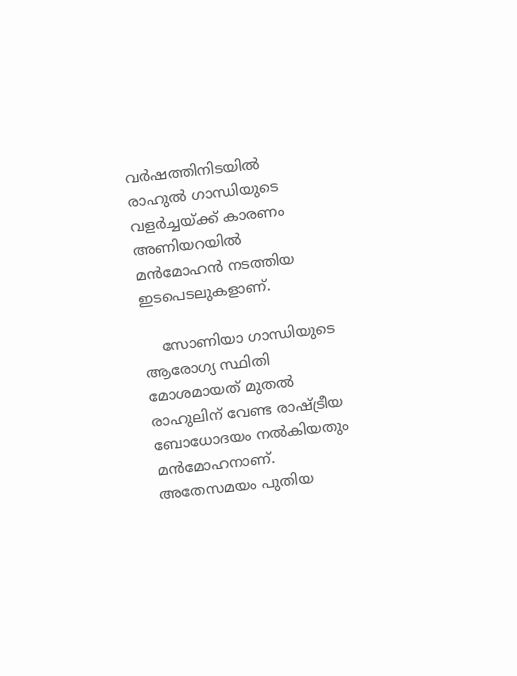വര്‍ഷത്തിനിടയില്‍ രാഹുല്‍ ഗാന്ധിയുടെ വളര്‍ച്ചയ്ക്ക് കാരണം അണിയറയില്‍ മന്‍മോഹന്‍ നടത്തിയ ഇടപെടലുകളാണ്.

    സോണിയാ ഗാന്ധിയുടെ ആരോഗ്യ സ്ഥിതി മോശമായത് മുതല്‍ രാഹുലിന് വേണ്ട രാഷ്ട്രീയ ബോധോദയം നല്‍കിയതും മന്‍മോഹനാണ്. അതേസമയം പുതിയ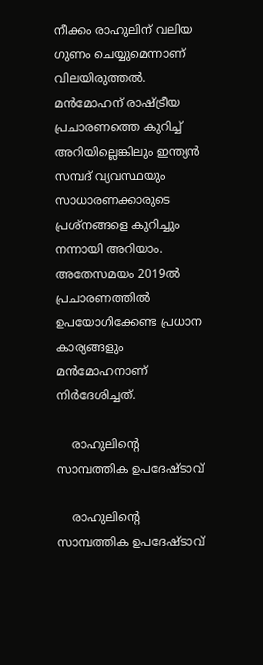നീക്കം രാഹുലിന് വലിയ ഗുണം ചെയ്യുമെന്നാണ് വിലയിരുത്തല്‍. മന്‍മോഹന് രാഷ്ട്രീയ പ്രചാരണത്തെ കുറിച്ച് അറിയില്ലെങ്കിലും ഇന്ത്യന്‍ സമ്പദ് വ്യവസ്ഥയും സാധാരണക്കാരുടെ പ്രശ്‌നങ്ങളെ കുറിച്ചും നന്നായി അറിയാം. അതേസമയം 2019ല്‍ പ്രചാരണത്തില്‍ ഉപയോഗിക്കേണ്ട പ്രധാന കാര്യങ്ങളും മന്‍മോഹനാണ് നിര്‍ദേശിച്ചത്.

    രാഹുലിന്റെ സാമ്പത്തിക ഉപദേഷ്ടാവ്

    രാഹുലിന്റെ സാമ്പത്തിക ഉപദേഷ്ടാവ്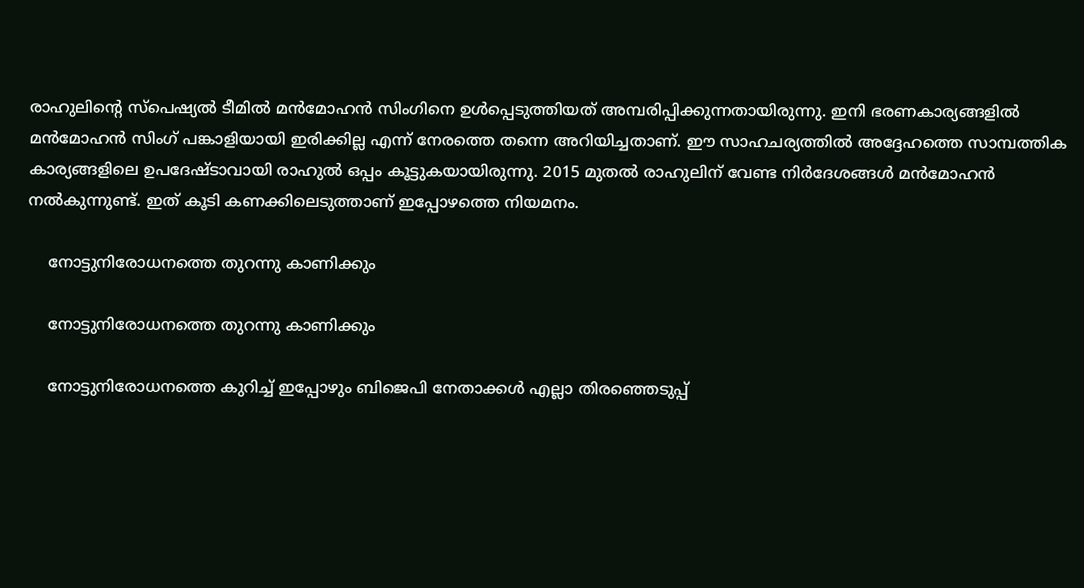രാഹുലിന്റെ സ്‌പെഷ്യല്‍ ടീമില്‍ മന്‍മോഹന്‍ സിംഗിനെ ഉള്‍പ്പെടുത്തിയത് അമ്പരിപ്പിക്കുന്നതായിരുന്നു. ഇനി ഭരണകാര്യങ്ങളില്‍ മന്‍മോഹന്‍ സിംഗ് പങ്കാളിയായി ഇരിക്കില്ല എന്ന് നേരത്തെ തന്നെ അറിയിച്ചതാണ്. ഈ സാഹചര്യത്തില്‍ അദ്ദേഹത്തെ സാമ്പത്തിക കാര്യങ്ങളിലെ ഉപദേഷ്ടാവായി രാഹുല്‍ ഒപ്പം കൂട്ടുകയായിരുന്നു. 2015 മുതല്‍ രാഹുലിന് വേണ്ട നിര്‍ദേശങ്ങള്‍ മന്‍മോഹന്‍ നല്‍കുന്നുണ്ട്. ഇത് കൂടി കണക്കിലെടുത്താണ് ഇപ്പോഴത്തെ നിയമനം.

    നോട്ടുനിരോധനത്തെ തുറന്നു കാണിക്കും

    നോട്ടുനിരോധനത്തെ തുറന്നു കാണിക്കും

    നോട്ടുനിരോധനത്തെ കുറിച്ച് ഇപ്പോഴും ബിജെപി നേതാക്കള്‍ എല്ലാ തിരഞ്ഞെടുപ്പ്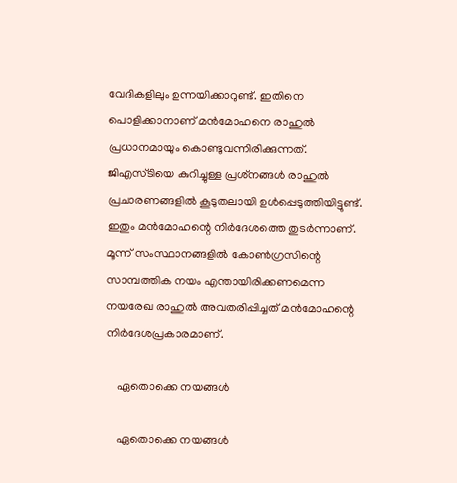വേദികളിലും ഉന്നയിക്കാറുണ്ട്. ഇതിനെ പൊളിക്കാനാണ് മന്‍മോഹനെ രാഹുല്‍ പ്രധാനമായും കൊണ്ടുവന്നിരിക്കുന്നത്. ജിഎസ്ടിയെ കുറിച്ചുള്ള പ്രശ്‌നങ്ങള്‍ രാഹുല്‍ പ്രചാരണങ്ങളില്‍ കൂടുതലായി ഉള്‍പ്പെടുത്തിയിട്ടുണ്ട്. ഇതും മന്‍മോഹന്റെ നിര്‍ദേശത്തെ തുടര്‍ന്നാണ്. മൂന്ന് സംസ്ഥാനങ്ങളില്‍ കോണ്‍ഗ്രസിന്റെ സാമ്പത്തിക നയം എന്തായിരിക്കണമെന്ന നയരേഖ രാഹുല്‍ അവതരിപ്പിച്ചത് മന്‍മോഹന്റെ നിര്‍ദേശപ്രകാരമാണ്.

    ഏതൊക്കെ നയങ്ങള്‍

    ഏതൊക്കെ നയങ്ങള്‍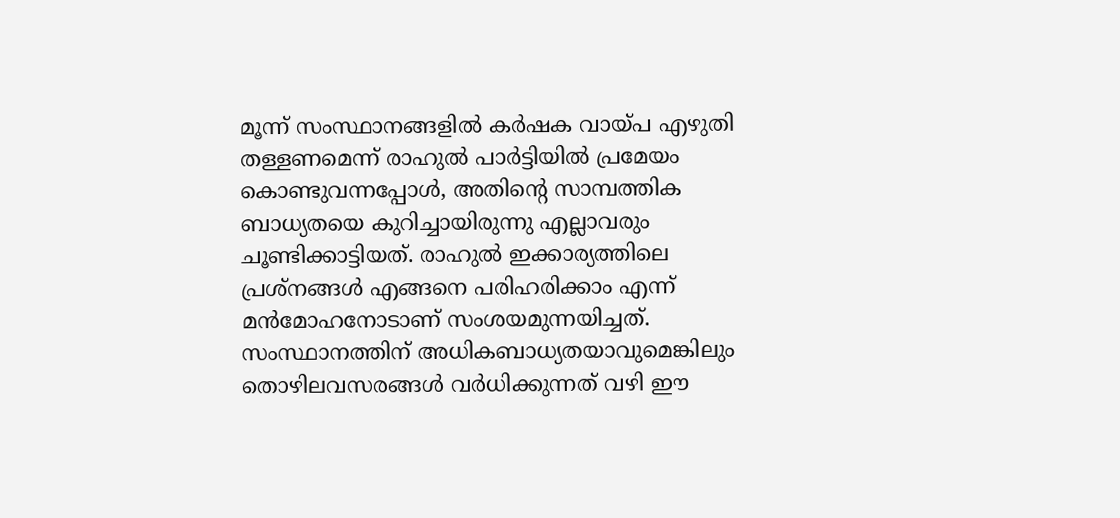മൂന്ന് സംസ്ഥാനങ്ങളില്‍ കര്‍ഷക വായ്പ എഴുതി തള്ളണമെന്ന് രാഹുല്‍ പാര്‍ട്ടിയില്‍ പ്രമേയം കൊണ്ടുവന്നപ്പോള്‍, അതിന്റെ സാമ്പത്തിക ബാധ്യതയെ കുറിച്ചായിരുന്നു എല്ലാവരും ചൂണ്ടിക്കാട്ടിയത്. രാഹുല്‍ ഇക്കാര്യത്തിലെ പ്രശ്‌നങ്ങള്‍ എങ്ങനെ പരിഹരിക്കാം എന്ന് മന്‍മോഹനോടാണ് സംശയമുന്നയിച്ചത്. സംസ്ഥാനത്തിന് അധികബാധ്യതയാവുമെങ്കിലും തൊഴിലവസരങ്ങള്‍ വര്‍ധിക്കുന്നത് വഴി ഈ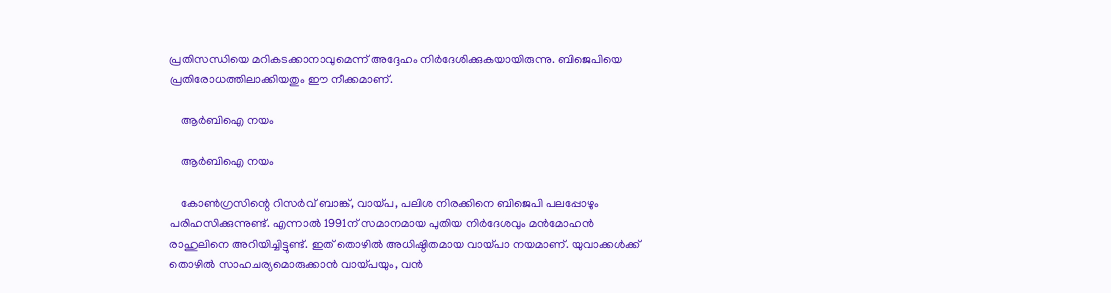പ്രതിസന്ധിയെ മറികടക്കാനാവുമെന്ന് അദ്ദേഹം നിര്‍ദേശിക്കുകയായിരുന്നു. ബിജെപിയെ പ്രതിരോധത്തിലാക്കിയതും ഈ നീക്കമാണ്.

    ആര്‍ബിഐ നയം

    ആര്‍ബിഐ നയം

    കോണ്‍ഗ്രസിന്റെ റിസര്‍വ് ബാങ്ക്, വായ്പ, പലിശ നിരക്കിനെ ബിജെപി പലപ്പോഴും പരിഹസിക്കുന്നുണ്ട്. എന്നാല്‍ 1991ന് സമാനമായ പുതിയ നിര്‍ദേശവും മന്‍മോഹന്‍ രാഹുലിനെ അറിയിച്ചിട്ടുണ്ട്. ഇത് തൊഴില്‍ അധിഷ്ഠിതമായ വായ്പാ നയമാണ്. യുവാക്കള്‍ക്ക് തൊഴില്‍ സാഹചര്യമൊരുക്കാന്‍ വായ്പയും, വന്‍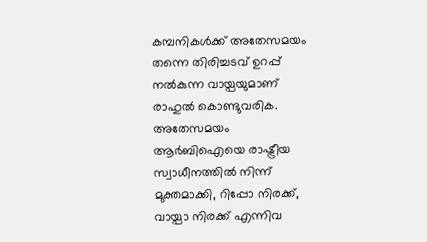കമ്പനികള്‍ക്ക് അതേസമയം തന്നെ തിരിച്ചടവ് ഉറപ്പ് നല്‍കുന്ന വായ്പയുമാണ് രാഹുല്‍ കൊണ്ടുവരിക. അതേസമയം ആര്‍ബിഐയെ രാഷ്ട്രീയ സ്വാധീനത്തില്‍ നിന്ന് മുക്തമാക്കി, റിപ്പോ നിരക്ക്, വായ്പാ നിരക്ക് എന്നിവ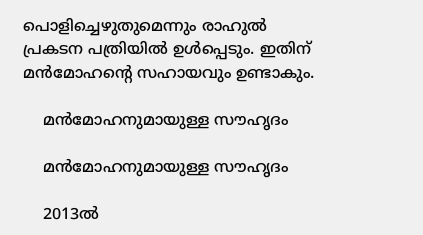പൊളിച്ചെഴുതുമെന്നും രാഹുല്‍ പ്രകടന പത്രിയില്‍ ഉള്‍പ്പെടും. ഇതിന് മന്‍മോഹന്റെ സഹായവും ഉണ്ടാകും.

    മന്‍മോഹനുമായുള്ള സൗഹൃദം

    മന്‍മോഹനുമായുള്ള സൗഹൃദം

    2013ല്‍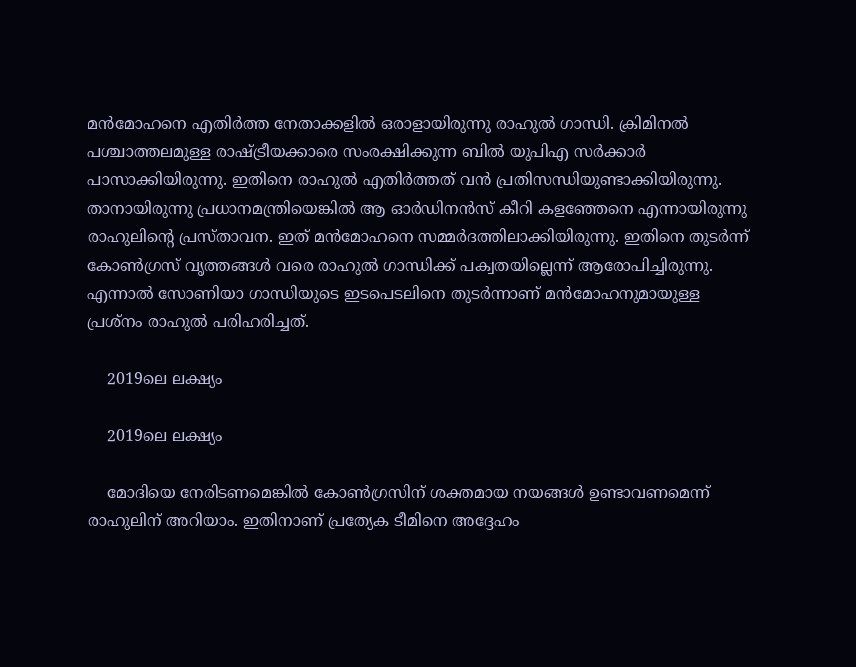മന്‍മോഹനെ എതിര്‍ത്ത നേതാക്കളില്‍ ഒരാളായിരുന്നു രാഹുല്‍ ഗാന്ധി. ക്രിമിനല്‍ പശ്ചാത്തലമുള്ള രാഷ്ട്രീയക്കാരെ സംരക്ഷിക്കുന്ന ബില്‍ യുപിഎ സര്‍ക്കാര്‍ പാസാക്കിയിരുന്നു. ഇതിനെ രാഹുല്‍ എതിര്‍ത്തത് വന്‍ പ്രതിസന്ധിയുണ്ടാക്കിയിരുന്നു. താനായിരുന്നു പ്രധാനമന്ത്രിയെങ്കില്‍ ആ ഓര്‍ഡിനന്‍സ് കീറി കളഞ്ഞേനെ എന്നായിരുന്നു രാഹുലിന്റെ പ്രസ്താവന. ഇത് മന്‍മോഹനെ സമ്മര്‍ദത്തിലാക്കിയിരുന്നു. ഇതിനെ തുടര്‍ന്ന് കോണ്‍ഗ്രസ് വൃത്തങ്ങള്‍ വരെ രാഹുല്‍ ഗാന്ധിക്ക് പക്വതയില്ലെന്ന് ആരോപിച്ചിരുന്നു. എന്നാല്‍ സോണിയാ ഗാന്ധിയുടെ ഇടപെടലിനെ തുടര്‍ന്നാണ് മന്‍മോഹനുമായുള്ള പ്രശ്‌നം രാഹുല്‍ പരിഹരിച്ചത്.

    2019ലെ ലക്ഷ്യം

    2019ലെ ലക്ഷ്യം

    മോദിയെ നേരിടണമെങ്കില്‍ കോണ്‍ഗ്രസിന് ശക്തമായ നയങ്ങള്‍ ഉണ്ടാവണമെന്ന് രാഹുലിന് അറിയാം. ഇതിനാണ് പ്രത്യേക ടീമിനെ അദ്ദേഹം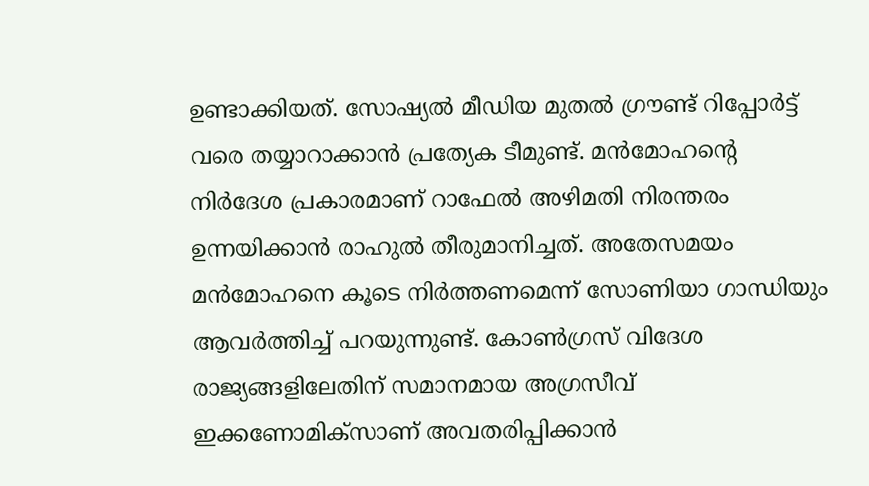ഉണ്ടാക്കിയത്. സോഷ്യല്‍ മീഡിയ മുതല്‍ ഗ്രൗണ്ട് റിപ്പോര്‍ട്ട് വരെ തയ്യാറാക്കാന്‍ പ്രത്യേക ടീമുണ്ട്. മന്‍മോഹന്റെ നിര്‍ദേശ പ്രകാരമാണ് റാഫേല്‍ അഴിമതി നിരന്തരം ഉന്നയിക്കാന്‍ രാഹുല്‍ തീരുമാനിച്ചത്. അതേസമയം മന്‍മോഹനെ കൂടെ നിര്‍ത്തണമെന്ന് സോണിയാ ഗാന്ധിയും ആവര്‍ത്തിച്ച് പറയുന്നുണ്ട്. കോണ്‍ഗ്രസ് വിദേശ രാജ്യങ്ങളിലേതിന് സമാനമായ അഗ്രസീവ് ഇക്കണോമിക്‌സാണ് അവതരിപ്പിക്കാന്‍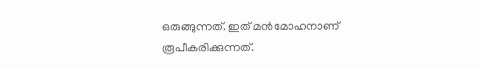ഒരുങ്ങുന്നത്. ഇത് മന്‍മോഹനാണ് രൂപീകരിക്കുന്നത്.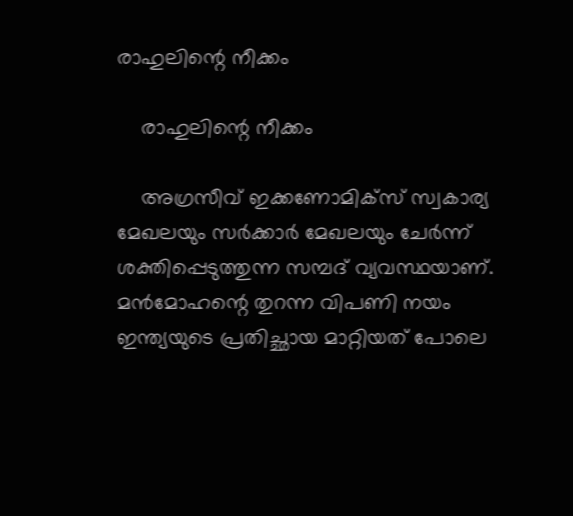രാഹുലിന്റെ നീക്കം

    രാഹുലിന്റെ നീക്കം

    അഗ്രസീവ് ഇക്കണോമിക്‌സ് സ്വകാര്യ മേഖലയും സര്‍ക്കാര്‍ മേഖലയും ചേര്‍ന്ന് ശക്തിപ്പെടുത്തുന്ന സമ്പദ് വ്യവസ്ഥയാണ്. മന്‍മോഹന്റെ തുറന്ന വിപണി നയം ഇന്ത്യയുടെ പ്രതിച്ഛായ മാറ്റിയത് പോലെ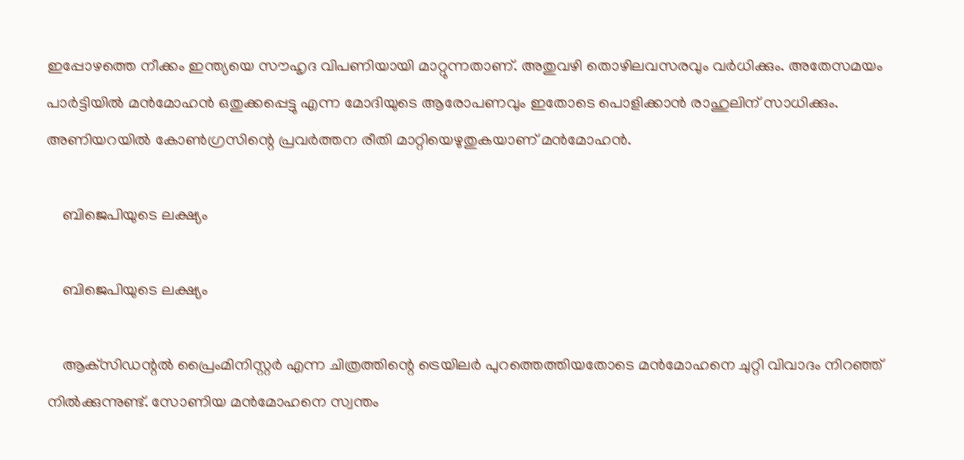ഇപ്പോഴത്തെ നീക്കം ഇന്ത്യയെ സൗഹൃദ വിപണിയായി മാറ്റുന്നതാണ്. അതുവഴി തൊഴിലവസരവും വര്‍ധിക്കും. അതേസമയം പാര്‍ട്ടിയില്‍ മന്‍മോഹന്‍ ഒതുക്കപ്പെട്ടു എന്ന മോദിയുടെ ആരോപണവും ഇതോടെ പൊളിക്കാന്‍ രാഹുലിന് സാധിക്കും. അണിയറയില്‍ കോണ്‍ഗ്രസിന്റെ പ്രവര്‍ത്തന രീതി മാറ്റിയെഴുതുകയാണ് മന്‍മോഹന്‍.

    ബിജെപിയുടെ ലക്ഷ്യം

    ബിജെപിയുടെ ലക്ഷ്യം

    ആക്‌സിഡന്റല്‍ പ്രൈംമിനിസ്റ്റര്‍ എന്ന ചിത്രത്തിന്റെ ട്രെയിലര്‍ പുറത്തെത്തിയതോടെ മന്‍മോഹനെ ചുറ്റി വിവാദം നിറഞ്ഞ് നില്‍ക്കുന്നുണ്ട്. സോണിയ മന്‍മോഹനെ സ്വന്തം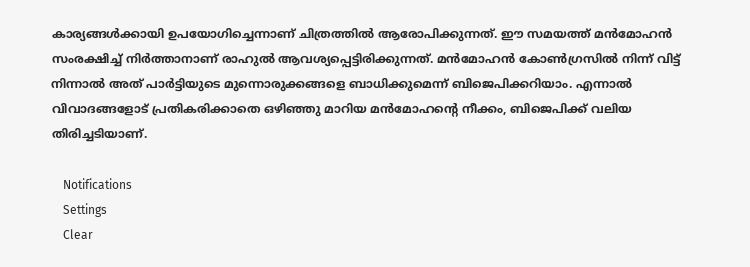കാര്യങ്ങള്‍ക്കായി ഉപയോഗിച്ചെന്നാണ് ചിത്രത്തില്‍ ആരോപിക്കുന്നത്. ഈ സമയത്ത് മന്‍മോഹന്‍ സംരക്ഷിച്ച് നിര്‍ത്താനാണ് രാഹുല്‍ ആവശ്യപ്പെട്ടിരിക്കുന്നത്. മന്‍മോഹന്‍ കോണ്‍ഗ്രസില്‍ നിന്ന് വിട്ട് നിന്നാല്‍ അത് പാര്‍ട്ടിയുടെ മുന്നൊരുക്കങ്ങളെ ബാധിക്കുമെന്ന് ബിജെപിക്കറിയാം. എന്നാല്‍ വിവാദങ്ങളോട് പ്രതികരിക്കാതെ ഒഴിഞ്ഞു മാറിയ മന്‍മോഹന്റെ നീക്കം, ബിജെപിക്ക് വലിയ തിരിച്ചടിയാണ്.

    Notifications
    Settings
    Clear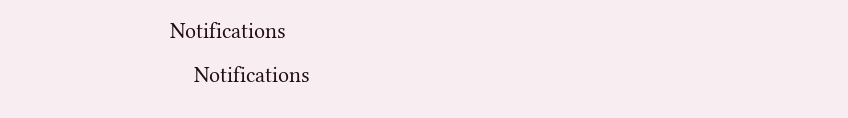Notifications
    Notifications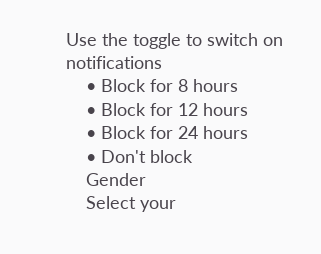Use the toggle to switch on notifications
    • Block for 8 hours
    • Block for 12 hours
    • Block for 24 hours
    • Don't block
    Gender
    Select your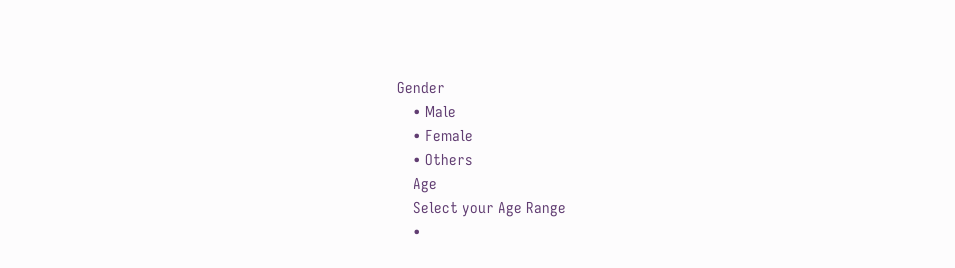Gender
    • Male
    • Female
    • Others
    Age
    Select your Age Range
    •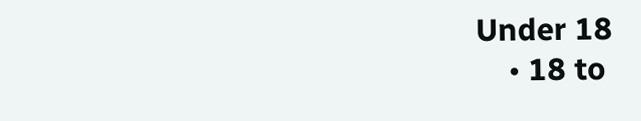Under 18
    • 18 to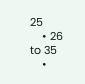25
    • 26 to 35
    •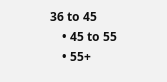36 to 45
    • 45 to 55
    • 55+